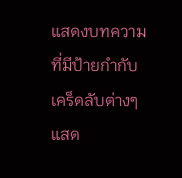แสดงบทความที่มีป้ายกำกับ เคร็ดลับต่างๆ แสด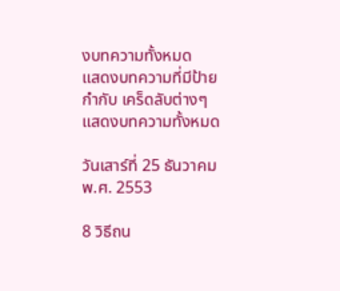งบทความทั้งหมด
แสดงบทความที่มีป้ายกำกับ เคร็ดลับต่างๆ แสดงบทความทั้งหมด

วันเสาร์ที่ 25 ธันวาคม พ.ศ. 2553

8 วิธีถน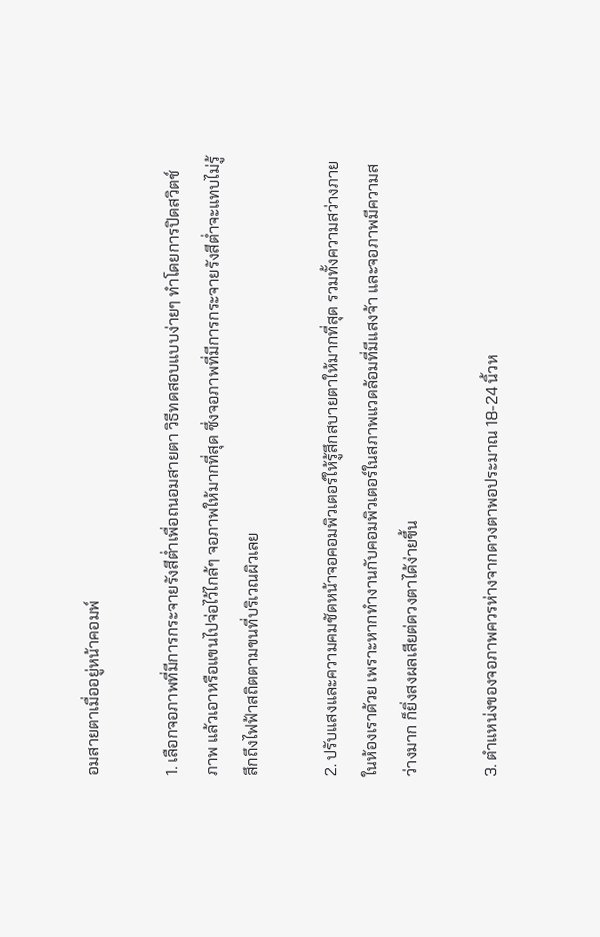อมสายตาเมื่ออยู่หน้าคอมพ์

1. เลือกจอภาพที่มีการกระจายรังสีต่ำเพื่อถนอมสายตา วิธีทดสอบแบบง่ายๆ ทำโดยการปิดสวิตช์ภาพ แล้วเอาหรือแขนไปจ่อไว้ไกล้ๆ จอภาพให้มากที่สุด ซึ่งจอภาพที่มีการกระจายรังสีต่ำจะแทบไม่รู้สึกถึงไฟฟ้าสถิตตามขนที่บริเวณผิวเลย

2. ปรับแสงและความคมชัดหน้าจอคอมพิวเตอร์ให้รู้สึกสบายตาให้มากที่สุด รวมทั้งความสว่างภายในห้องเราด้วย เพราะหากทำงานกับคอมพิวเตอร์ในสภาพแวดล้อมที่มีแสงจ้า และจอภาพมีความสว่างมาก ก็ยิ่งสงผลเสียต่ดวงตาได้ง่ายขึ้น

3. ตำแหน่งของจอภาพควรห่างจากดวงตาพอประมาณ 18-24 นิ้วห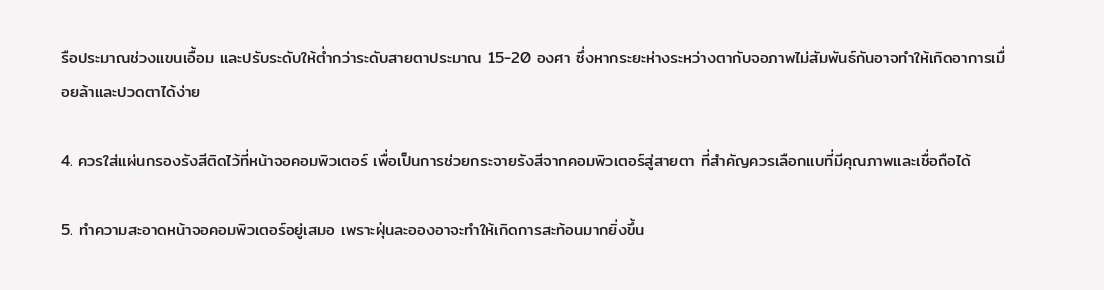รือประมาณช่วงแขนเอื้อม และปรับระดับให้ต่ำกว่าระดับสายตาประมาณ 15-20 องศา ซึ่งหากระยะห่างระหว่างตากับจอภาพไม่สัมพันธ์กันอาจทำให้เกิดอาการเมื่อยล้าและปวดตาได้ง่าย

4. ควรใส่แผ่นกรองรังสีติดไว้ที่หน้าจอคอมพิวเตอร์ เพื่อเป็นการช่วยกระจายรังสีจากคอมพิวเตอร์สู่สายตา ที่สำคัญควรเลือกแบที่มีคุณภาพและเชื่อถือได้

5. ทำความสะอาดหน้าจอคอมพิวเตอร์อยู่เสมอ เพราะฝุ่นละอองอาจะทำให้เกิดการสะท้อนมากยิ่งขึ้น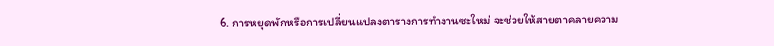6. การหยุดพักหรือการเปลี่ยนแปลงตารางการทำงานซะใหม่ จะช่วยให้สายตาคลายความ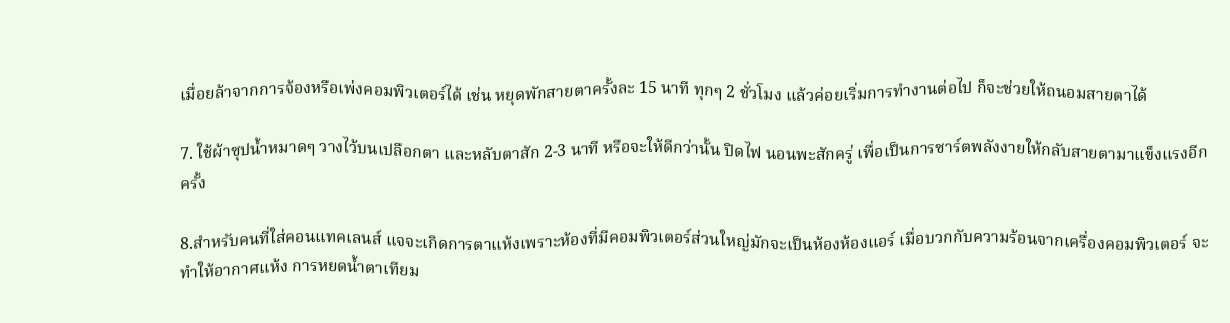เมื่อยล้าจากการจ้องหรือเพ่งคอมพิวเตอร์ได้ เช่น หยุดพักสายตาครั้งละ 15 นาที ทุกๆ 2 ชั่วโมง แล้วค่อยเริ่มการทำงานต่อไป ก็จะช่วยให้ถนอมสายตาได้

7. ใช้ผ้าซุปน้ำหมาดๆ วางไว้บนเปลือกตา และหลับตาสัก 2-3 นาที หรือจะให้ดีกว่านั้น ปิดไฟ นอนพะสักครู่ เพื่อเป็นการซาร์ตพลังงายให้กลับสายตามาแข็งแรงอีกครั้ง

8.สำหรับคนที่ใส่คอนแทคเลนส์ แจจะเกิดการตาแห้งเพราะห้องที่มีคอมพิวเตอร์ส่วนใหญ่มักจะเป็นห้องห้องแอร์ เมื่อบวกกับความร้อนจากเครื่องคอมพิวเตอร์ จะทำให้อากาศแห้ง การหยดน้ำตาเทียม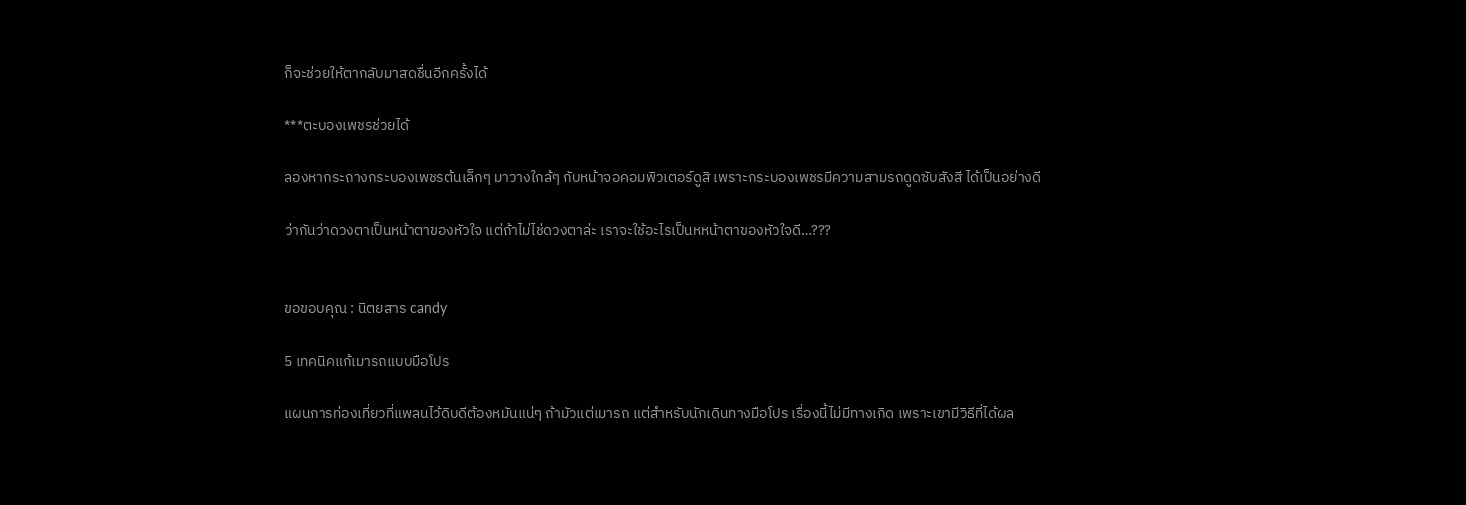ก็จะช่วยให้ตากลับมาสดชื่นอีกครั้งได้

***ตะบองเพชรช่วยได้

ลองหากระถางกระบองเพชรต้นเล็กๆ มาวางใกล้ๆ กับหน้าจอคอมพิวเตอร์ดูสิ เพราะกระบองเพชรมีความสามรถดูดซับสังสี ได้เป็นอย่างดี

ว่ากันว่าดวงตาเป็นหน้าตาของหัวใจ แต่ถ้าไม่ไช่ดวงตาล่ะ เราจะใช้อะไรเป็นหหน้าตาของหัวใจดี…???


ขอขอบคุณ : นิตยสาร candy

5 เทคนิคแก้เมารถแบบมือโปร

แผนการท่องเที่ยวที่แพลนไว้ดิบดีต้องหมันแน่ๆ ถ้ามัวแต่เมารถ แต่สำหรับนักเดินทางมือโปร เรื่องนี้ไม่มีทางเกิด เพราะเขามีวิธีที่ได้ผล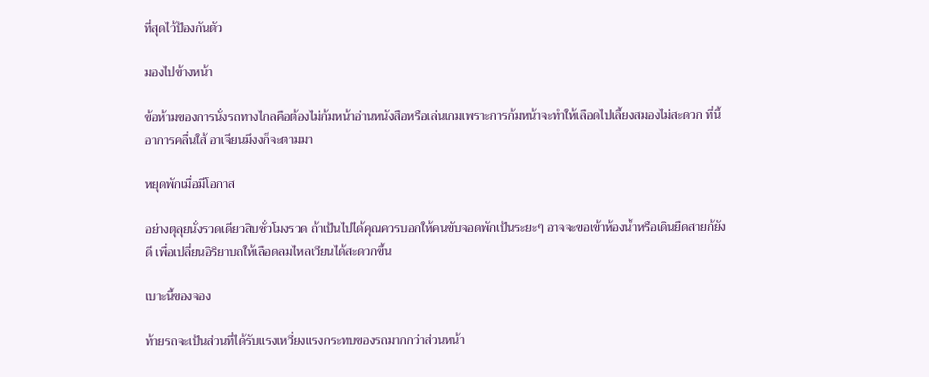ที่สุดไว้ป้องกันตัว

มองไปข้างหน้า

ข้อห้ามของการนั่งรถทางไกลคือต้องไม่ก้มหน้าอ่านหนังสือหรือเล่นเกมเพราะการก้มหน้าจะทำให้เลือดไปเลี้ยงสมองไม่สะดวก ที่นี้อาการคลื่นใส้ อาเจียนมึงงก็จะตามมา

หยุดพักเมื่อมีโอกาส

อย่างตุลุยนั่งรวดเดียวสิบชั่วโมงรวด ถ้าเป้นไปได้คุณควรบอกให้คนขับจอดพักเป้นระยะๆ อาจจะขอเข้าห้องน้ำหรือเดินยืดสายก้ยังดี เพื่อเปลี่ยนอิริยาบถให้เลือดลมไหลเวียนได้สะดวกขึ้น

เบาะนี้ของจอง

ท้ายรถจะเป้นส่วนที่ได้รับแรงเหวี่ยงแรงกระทบของรถมากกว่าส่วนหน้า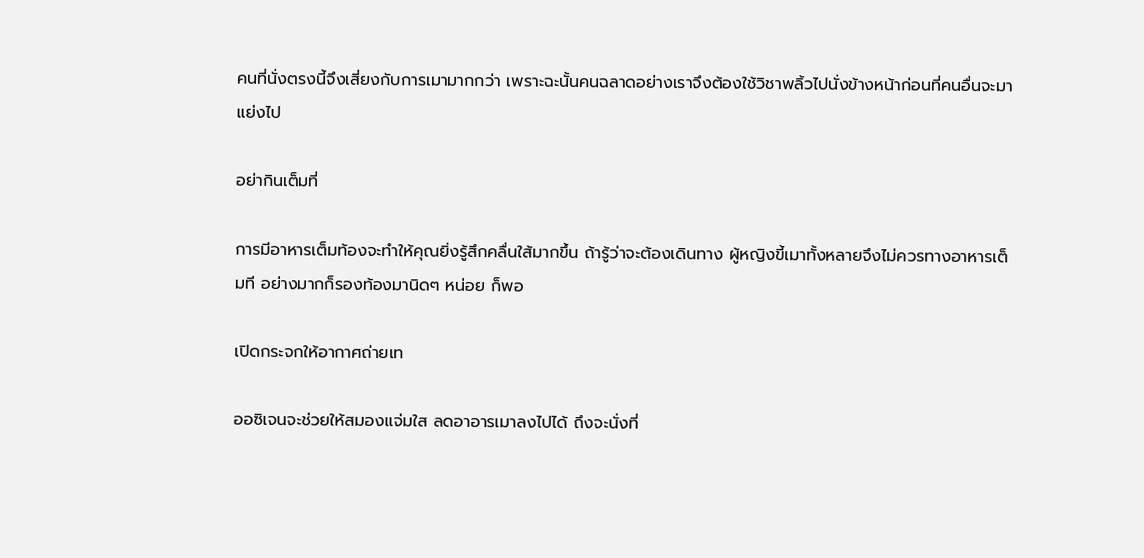คนที่นั่งตรงนี้จึงเสี่ยงกับการเมามากกว่า เพราะฉะนั้นคนฉลาดอย่างเราจึงต้องใช้วิชาพลิ้วไปนั่งข้างหน้าก่อนที่คนอื่นจะมาแย่งไป

อย่ากินเต็มที่

การมีอาหารเต็มท้องจะทำให้คุณยิ่งรู้สึกคลื่นใส้มากขึ้น ถ้ารู้ว่าจะต้องเดินทาง ผู้หญิงขี้เมาทั้งหลายจึงไม่ควรทางอาหารเต็มที อย่างมากก็รองท้องมานิดๆ หน่อย ก็พอ

เปิดกระจกให้อากาศถ่ายเท

ออซิเจนจะช่วยให้สมองแจ่มใส ลดอาอารเมาลงไปได้ ถึงจะนั่งที่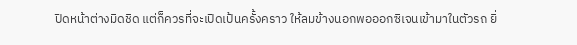ปิดหน้าต่างมิดชิด แต่ก็ควรที่จะเปิดเป้นครั้งคราว ให้ลมข้างนอกพอออกซิเจนเข้ามาในตัวรถ ยิ่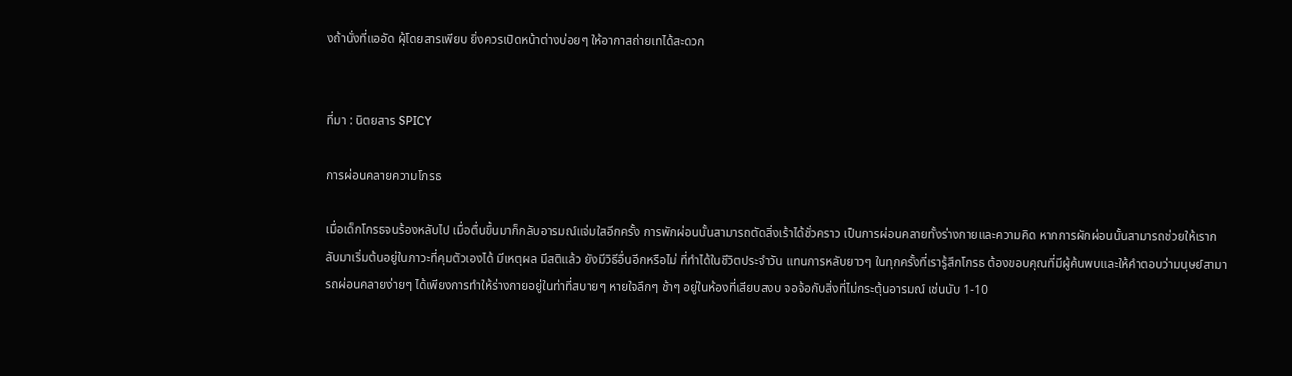งถ้านั่งที่แออัด ผุ้โดยสารเพียบ ยิ่งควรเปิดหน้าต่างบ่อยๆ ให้อากาสถ่ายเทได้สะดวก


ที่มา : นิตยสาร SPICY

การผ่อนคลายความโกรธ

เมื่อเด็กโกรธจนร้องหลับไป เมื่อตื่นขึ้นมาก็กลับอารมณ์แจ่มใสอีกครั้ง การพักผ่อนนั้นสามารถตัดสิ่งเร้าได้ชั่วคราว เป็นการผ่อนคลายทั้งร่างกายและความคิด หากการผักผ่อนนั้นสามารถช่วยให้เรากลับมาเริ่มต้นอยู่ในภาวะที่คุมตัวเองได้ มีเหตุผล มีสติแล้ว ยังมีวิธีอื่นอีกหรือไม่ ที่ทำได้ในชีวิตประจำวัน แทนการหลับยาวๆ ในทุกครั้งที่เรารู้สึกโกรธ ต้องขอบคุณที่มีผู้ค้นพบและให้คำตอบว่ามนุษย์สามารถผ่อนคลายง่ายๆ ได้เพียงการทำให้ร่างกายอยู่ในท่าที่สบายๆ หายใจลึกๆ ช้าๆ อยู่ในห้องที่เสียบสงบ จอจ้อกับสิ่งที่ไม่กระตุ้นอารมณ์ เช่นนับ 1-10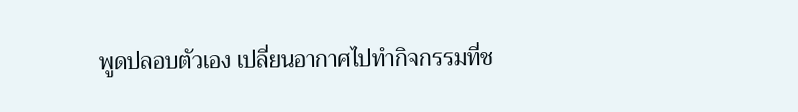พูดปลอบตัวเอง เปลี่ยนอากาศไปทำกิจกรรมที่ช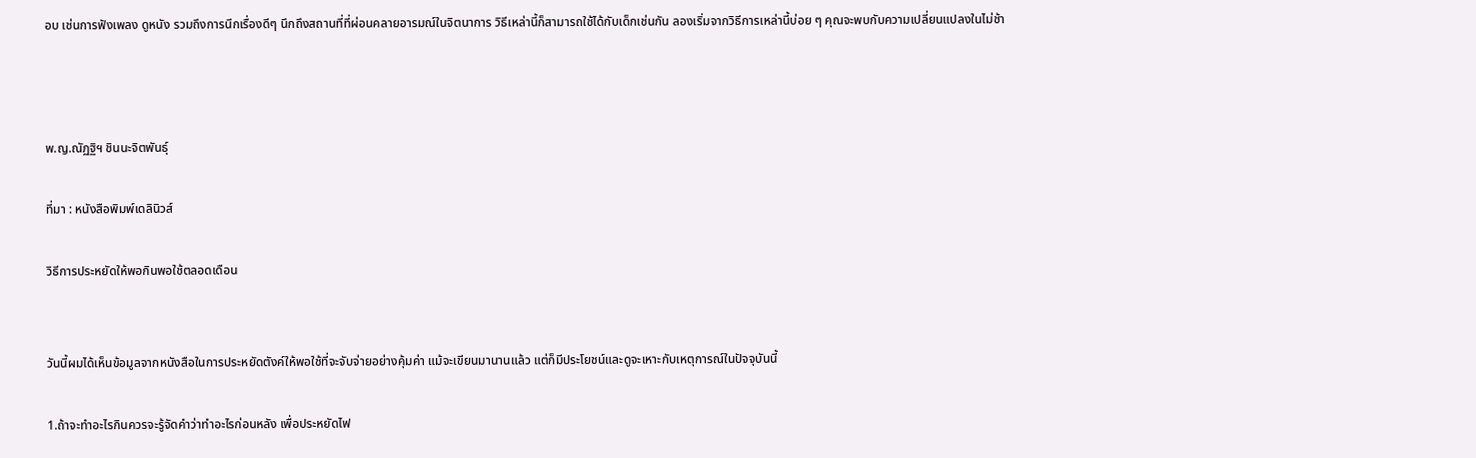อบ เช่นการฟังเพลง ดูหนัง รวมถึงการนึกเรื่องดีๆ นึกถึงสถานที่ที่ผ่อนคลายอารมณ์ในจิตนาการ วิธีเหล่านี้ก็สามารถใช้ได้กับเด็กเช่นกัน ลองเริ่มจากวิธีการเหล่านี้บ่อย ๆ คุณจะพบกับความเปลี่ยนแปลงในไม่ช้า



พ.ญ.ณัฏฐิฯ ชินนะจิตพันธุ์

ที่มา : หนังสือพิมพ์เดลินิวส์

วิธีการประหยัดให้พอกินพอใช้ตลอดเดือน


วันนี้ผมได้เห็นข้อมูลจากหนังสือในการประหยัดตังค์ให้พอใช้ที่จะจับจ่ายอย่างคุ้มค่า แม้จะเขียนมานานแล้ว แต่ก็มีประโยชน์และดูจะเหาะกับเหตุการณ์ในปัจจุบันนี้

1.ถ้าจะทำอะไรกินควรจะรู้จัดคำว่าทำอะไรก่อนหลัง เพื่อประหยัดไฟ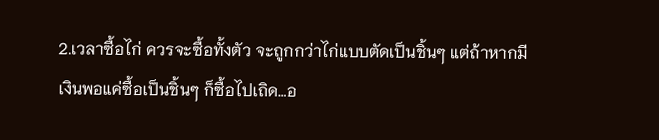2.เวลาซื้อไก่ ควรจะซื้อทั้งตัว จะถูกกว่าไก่แบบตัดเป็นชิ้นๆ แต่ถ้าหากมีเงินพอแค่ซื้อเป็นชิ้นๆ ก็ซื้อไปเถิด…อ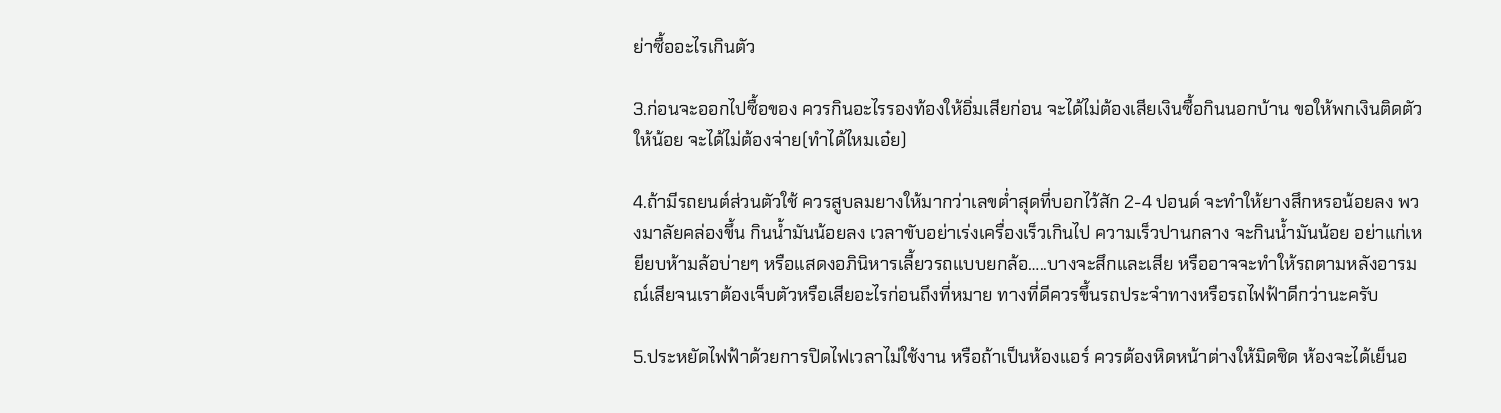ย่าซื้ออะไรเกินตัว

3.ก่อนจะออกไปซื้อของ ควรกินอะไรรองท้องให้อิ่มเสียก่อน จะได้ไม่ต้องเสียเงินซื้อกินนอกบ้าน ขอให้พกเงินติดตัวให้น้อย จะได้ไม่ต้องจ่าย(ทำได้ไหมเอ๋ย)

4.ถ้ามีรถยนต์ส่วนตัวใช้ ควรสูบลมยางให้มากว่าเลขต่ำสุดที่บอกไว้สัก 2-4 ปอนด์ จะทำให้ยางสึกหรอน้อยลง พวงมาลัยคล่องขึ้น กินน้ำมันน้อยลง เวลาขับอย่าเร่งเครื่องเร็วเกินไป ความเร็วปานกลาง จะกินน้ำมันน้อย อย่าแก่เหยียบห้ามล้อบ่ายๆ หรือแสดงอภินิหารเลี้ยวรถแบบยกล้อ…..บางจะสึกและเสีย หรืออาจจะทำให้รถตามหลังอารมณ์เสียจนเราต้องเจ็บตัวหรือเสียอะไรก่อนถึงที่หมาย ทางที่ดีควรขึ้นรถประจำทางหรือรถไฟฟ้าดีกว่านะครับ

5.ประหยัดไฟฟ้าด้วยการปิดไฟเวลาไม่ใช้งาน หรือถ้าเป็นห้องแอร์ ควรต้องหิดหน้าต่างให้มิดชิด ห้องจะได้เย็นอ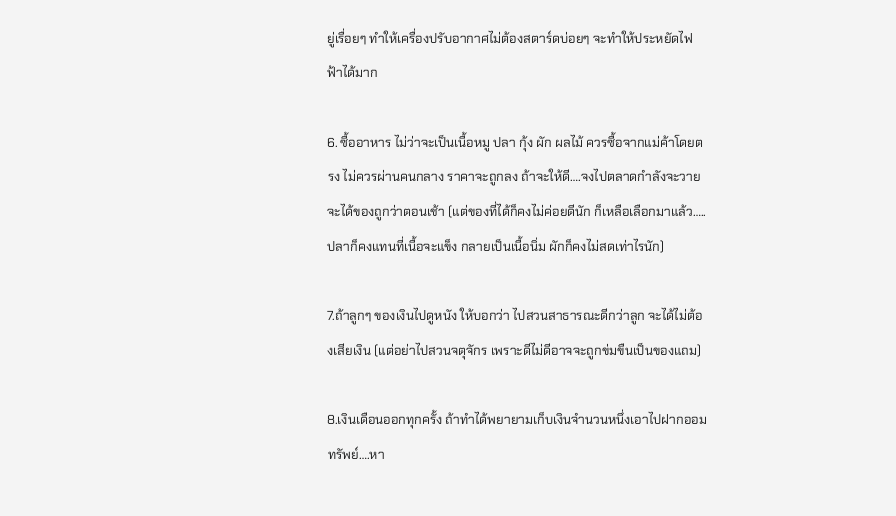ยู่เรื่อยๆ ทำให้เครื่องปรับอากาศไม่ต้องสตาร์ดบ่อยๆ จะทำให้ประหยัดไฟฟ้าได้มาก

6. ซื้ออาหาร ไม่ว่าจะเป็นเนื้อหมู ปลา กุ้ง ผัก ผลไม้ ควรซื้อจากแม่ค้าโดยตรง ไม่ควรผ่านคนกลาง ราคาจะถูกลง ถ้าจะให้ดี….จงไปตลาดกำลังจะวาย จะได้ของถูกว่าตอนเช้า (แต่ของที่ได้ก็คงไม่ค่อยดีนัก ก็เหลือเลือกมาแล้ว…..ปลาก็คงแทนที่เนื้อจะแข็ง กลายเป็นเนื้อนิ่ม ผักก็คงไม่สดเท่าไรนัก)

7.ถ้าลูกๆ ของเงินไปดูหนัง ให้บอกว่า ไปสวนสาธารณะดีกว่าลูก จะได้ไม่ต้องเสียเงิน (แต่อย่าไปสวนจตุจักร เพราะดีไม่ดีอาจจะถูกข่มขืนเป็นของแถม)

8.เงินเดือนออกทุกครั้ง ถ้าทำได้พยายามเก็บเงินจำนวนหนึ่งเอาไปฝากออมทรัพย์….หา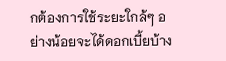กต้องการใช้ระยะใกล้ๆ อย่างน้อยจะได้ดอกเบี้ยบ้าง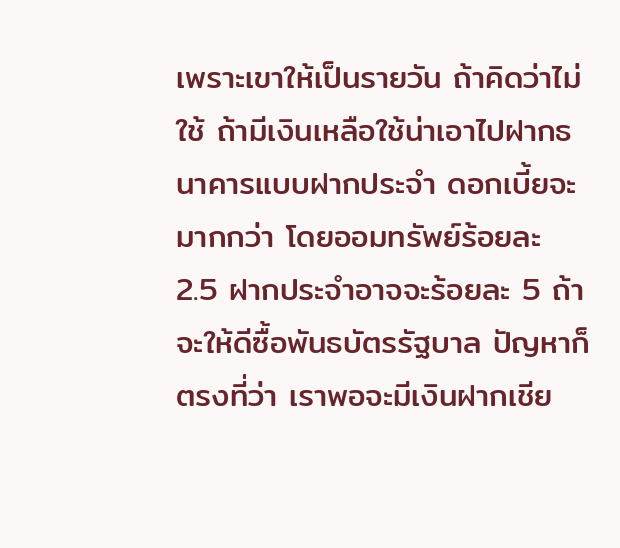เพราะเขาให้เป็นรายวัน ถ้าคิดว่าไม่ใช้ ถ้ามีเงินเหลือใช้น่าเอาไปฝากธนาคารแบบฝากประจำ ดอกเบี้ยจะมากกว่า โดยออมทรัพย์ร้อยละ 2.5 ฝากประจำอาจจะร้อยละ 5 ถ้าจะให้ดีซื้อพันธบัตรรัฐบาล ปัญหาก็ตรงที่ว่า เราพอจะมีเงินฝากเชีย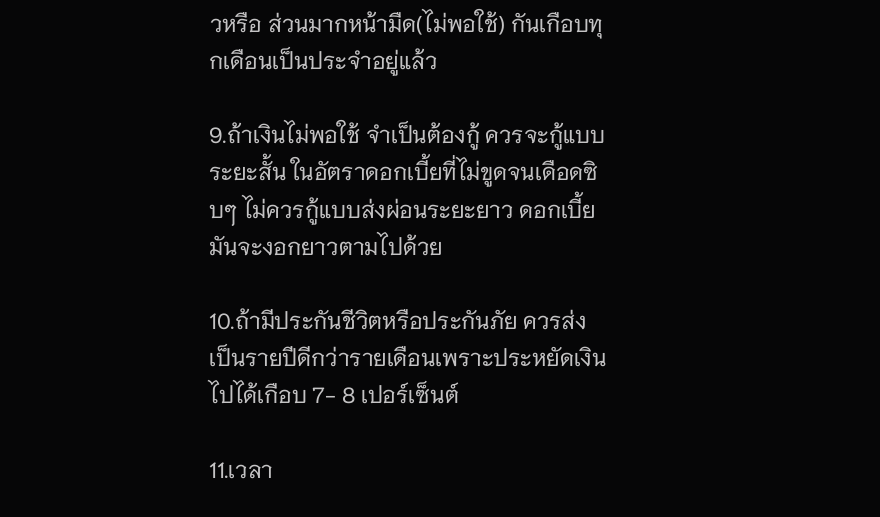วหรือ ส่วนมากหน้ามืด(ไม่พอใช้) กันเกือบทุกเดือนเป็นประจำอยู่แล้ว

9.ถ้าเงินไม่พอใช้ จำเป็นต้องกู้ ควรจะกู้แบบระยะสั้น ในอัตราดอกเบี้ยที่ไม่ขูดจนเดือดซิบๆ ไม่ควรกู้แบบส่งผ่อนระยะยาว ดอกเบี้ยมันจะงอกยาวตามไปด้วย

10.ถ้ามีประกันชีวิตหรือประกันภัย ควรส่งเป็นรายปีดีกว่ารายเดือนเพราะประหยัดเงินไปได้เกือบ 7- 8 เปอร์เซ็นต์

11.เวลา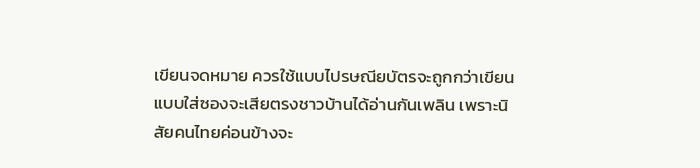เขียนจดหมาย ควรใช้แบบไปรษณียบัตรจะถูกกว่าเขียนแบบใส่ซองจะเสียตรงชาวบ้านได้อ่านกันเพลิน เพราะนิสัยคนไทยค่อนข้างจะ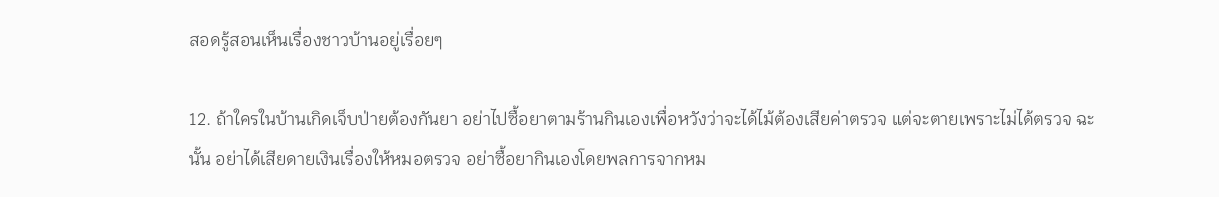สอดรู้สอนเห็นเรื่องชาวบ้านอยู่เรื่อยๆ

12. ถ้าใครในบ้านเกิดเจ็บป่ายต้องกันยา อย่าไปซื้อยาตามร้านกินเองเพื่อหวังว่าจะได้ไม้ต้องเสียค่าตรวจ แต่จะตายเพราะไม่ได้ตรวจ ฉะนั้น อย่าได้เสียดายเงินเรื่องให้หมอตรวจ อย่าซื้อยากินเองโดยพลการจากหม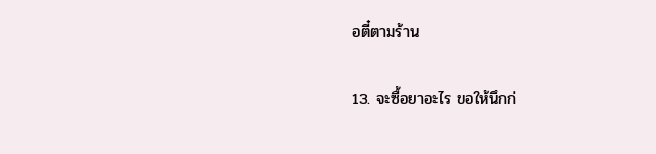อตี๋ตามร้าน

13. จะซื้อยาอะไร ขอให้นึกก่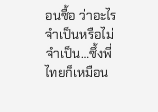อนซื้อ ว่าอะไรจำเป็นหรือไม่จำเป็น…ซึ้งพี่ไทยก็เหมือน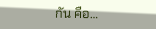กัน คือ…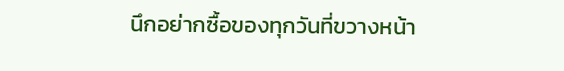นึกอย่ากซื้อของทุกวันที่ขวางหน้า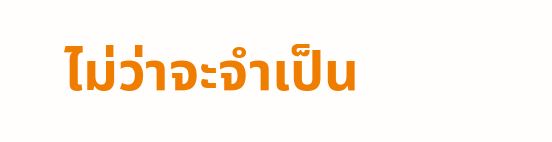ไม่ว่าจะจำเป็น